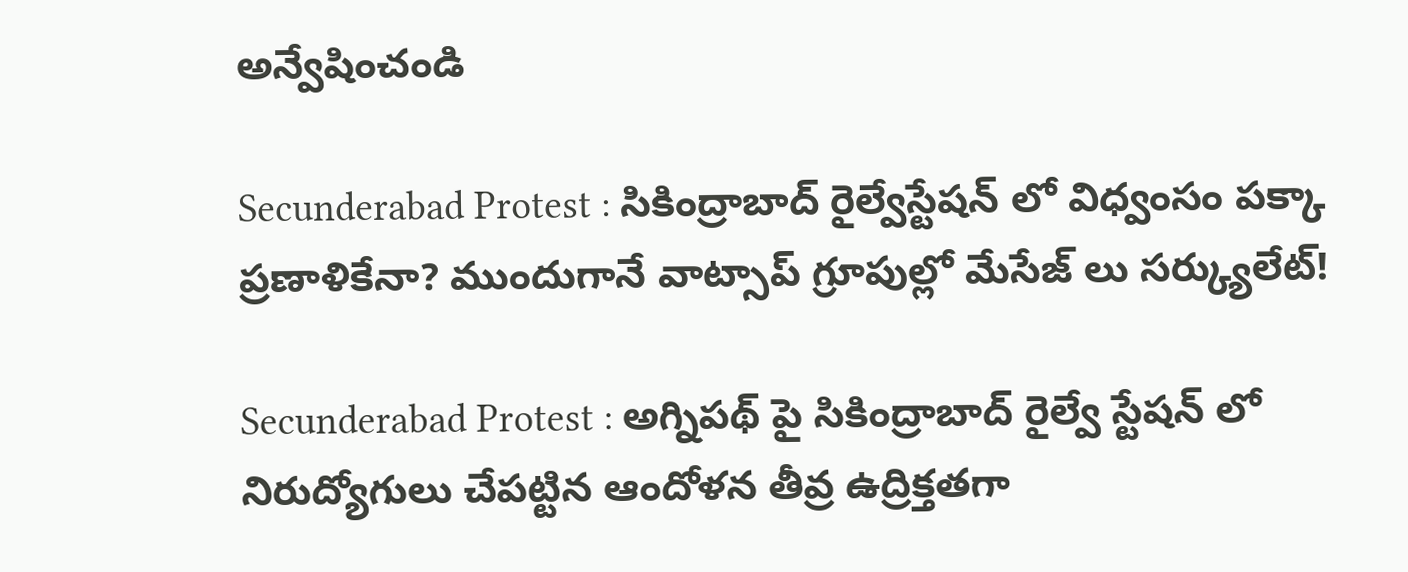అన్వేషించండి

Secunderabad Protest : సికింద్రాబాద్ రైల్వేస్టేషన్ లో విధ్వంసం పక్కా ప్రణాళికేనా? ముందుగానే వాట్సాప్ గ్రూపుల్లో మేసేజ్ లు సర్క్యులేట్!

Secunderabad Protest : అగ్నిపథ్ పై సికింద్రాబాద్ రైల్వే స్టేషన్ లో నిరుద్యోగులు చేపట్టిన ఆందోళన తీవ్ర ఉద్రిక్తతగా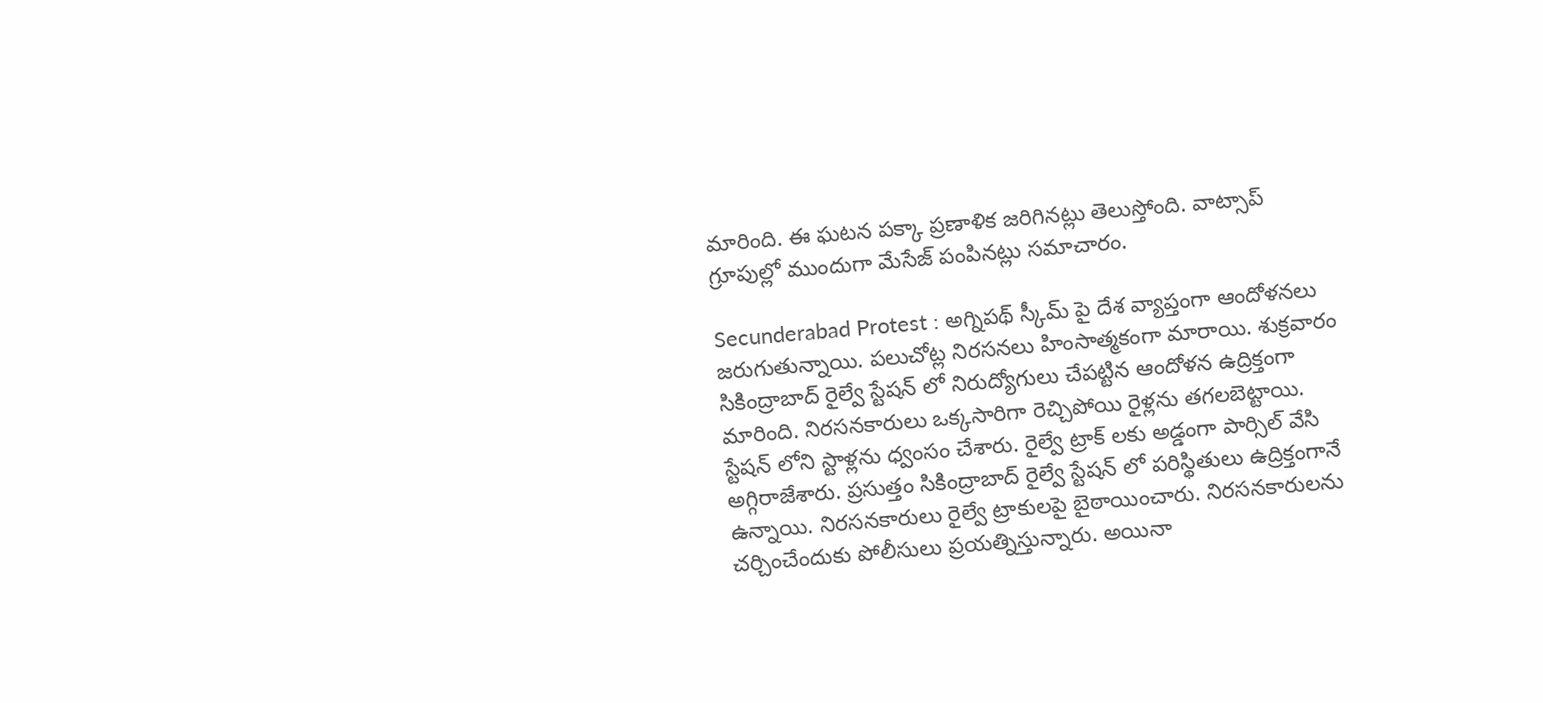మారింది. ఈ ఘటన పక్కా ప్రణాళిక జరిగినట్లు తెలుస్తోంది. వాట్సాప్ గ్రూపుల్లో ముందుగా మేసేజ్ పంపినట్లు సమాచారం.

Secunderabad Protest : అగ్నిపథ్ స్కీమ్ పై దేశ వ్యాప్తంగా ఆందోళనలు జరుగుతున్నాయి. పలుచోట్ల నిరసనలు హింసాత్మకంగా మారాయి. శుక్రవారం సికింద్రాబాద్ రైల్వే స్టేషన్ లో నిరుద్యోగులు చేపట్టిన ఆందోళన ఉద్రిక్తంగా మారింది. నిరసనకారులు ఒక్కసారిగా రెచ్చిపోయి రైళ్లను తగలబెట్టాయి. స్టేషన్ లోని స్టాళ్లను ధ్వంసం చేశారు. రైల్వే ట్రాక్ లకు అడ్డంగా పార్సిల్ వేసి అగ్గిరాజేశారు. ప్రసుత్తం సికింద్రాబాద్ రైల్వే స్టేషన్ లో పరిస్థితులు ఉద్రిక్తంగానే ఉన్నాయి. నిరసనకారులు రైల్వే ట్రాకులపై బైఠాయించారు. నిరసనకారులను చర్చించేందుకు పోలీసులు ప్రయత్నిస్తున్నారు. అయినా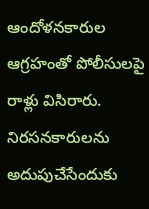ఆందోళనకారుల ఆగ్రహంతో పోలీసులపై రాళ్లు విసిరారు. నిరసనకారులను అదుపుచేసేందుకు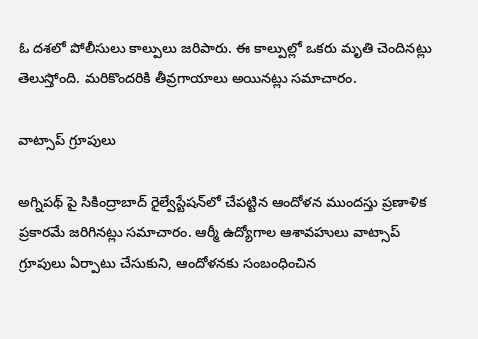ఓ దశలో పోలీసులు కాల్పులు జరిపారు. ఈ కాల్పుల్లో ఒకరు మృతి చెందినట్లు తెలుస్తోంది. మరికొందరికి తీవ్రగాయాలు అయినట్లు సమాచారం.

వాట్సాప్ గ్రూపులు

అగ్నిపథ్‌ పై సికింద్రాబాద్‌ రైల్వేస్టేషన్‌లో చేపట్టిన ఆందోళన ముందస్తు ప్రణాళిక ప్రకారమే జరిగినట్లు సమాచారం. ఆర్మీ ఉద్యోగాల ఆశావహులు వాట్సాప్‌ గ్రూపులు ఏర్పాటు చేసుకుని, ఆందోళనకు సంబంధించిన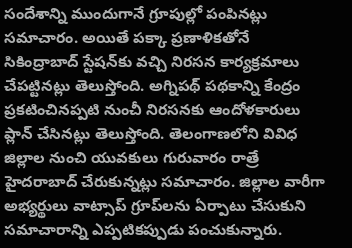సందేశాన్ని ముందుగానే గ్రూపుల్లో పంపినట్లు సమాచారం. అయితే పక్కా ప్రణాళికతోనే సికింద్రాబాద్‌ స్టేషన్‌కు వచ్చి నిరసన కార్యక్రమాలు చేపట్టినట్లు తెలుస్తోంది. అగ్నిపథ్‌ పథకాన్ని కేంద్రం ప్రకటించినప్పటి నుంచీ నిరసనకు ఆందోళకారులు ప్లాన్ చేసినట్లు తెలుస్తోంది. తెలంగాణలోని వివిధ జిల్లాల నుంచి యువకులు గురువారం రాత్రే హైదరాబాద్‌ చేరుకున్నట్లు సమాచారం. జిల్లాల వారీగా అభ్యర్థులు వాట్సాప్‌ గ్రూప్‌లను ఏర్పాటు చేసుకుని సమాచారాన్ని ఎప్పటికప్పుడు పంచుకున్నారు.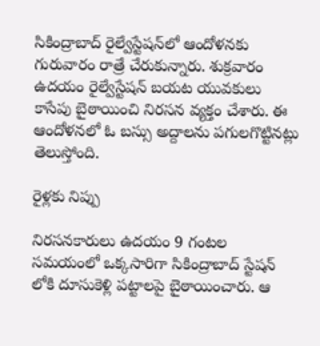సికింద్రాబాద్‌ రైల్వేస్టేషన్‌లో ఆందోళనకు గురువారం రాత్రే చేరుకున్నారు. శుక్రవారం ఉదయం రైల్వేస్టేషన్‌ బయట యువకులు కాసేపు బైఠాయించి నిరసన వ్యక్తం చేశారు. ఈ ఆందోళనలో ఓ బస్సు అద్దాలను పగులగొట్టినట్లు తెలుస్తోంది.

రైళ్లకు నిప్పు

నిరసనకారులు ఉదయం 9 గంటల సమయంలో ఒక్కసారిగా సికింద్రాబాద్‌ స్టేషన్‌ లోకి దూసుకెళ్లి పట్టాలపై బైఠాయించారు. ఆ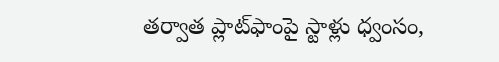తర్వాత ప్లాట్‌ఫాంపై స్టాళ్లు ధ్వంసం,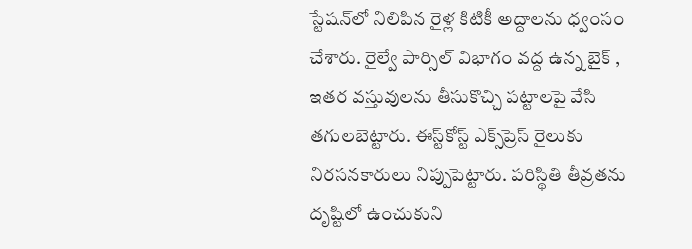స్టేషన్‌లో నిలిపిన రైళ్ల కిటికీ అద్దాలను ధ్వంసం చేశారు. రైల్వే పార్సిల్‌ విభాగం వద్ద ఉన్న బైక్ , ఇతర వస్తువులను తీసుకొచ్చి పట్టాలపై వేసి తగులబెట్టారు. ఈస్ట్‌కోస్ట్ ఎక్స్‌ప్రెస్‌ రైలుకు నిరసనకారులు నిప్పుపెట్టారు. పరిస్థితి తీవ్రతను దృష్టిలో ఉంచుకుని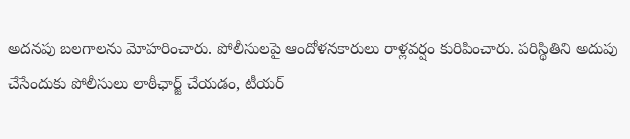అదనపు బలగాలను మోహరించారు. పోలీసులపై ఆందోళనకారులు రాళ్లవర్షం కురిపించారు. పరిస్థితిని అదుపు చేసేందుకు పోలీసులు లాఠీఛార్జ్‌ చేయడం, టీయర్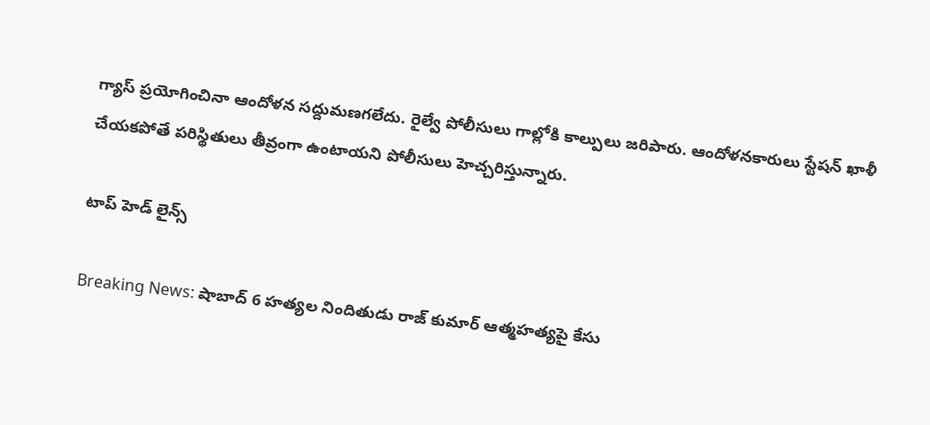గ్యాస్‌ ప్రయోగించినా ఆందోళన సద్దుమణగలేదు. రైల్వే పోలీసులు గాల్లోకి కాల్పులు జరిపారు. ఆందోళనకారులు స్టేషన్ ఖాళీ చేయకపోతే పరిస్థితులు తీవ్రంగా ఉంటాయని పోలీసులు హెచ్చరిస్తున్నారు.

టాప్ హెడ్ లైన్స్

Breaking News: షాబాద్ 6 హత్యల నిందితుడు రాజ్ కుమార్ ఆత్మహత్యపై కేసు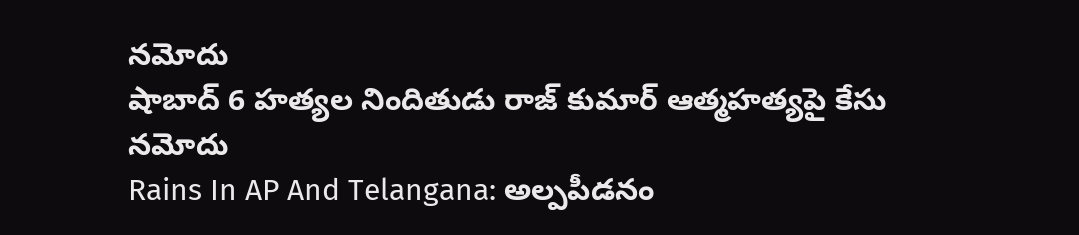నమోదు
షాబాద్ 6 హత్యల నిందితుడు రాజ్ కుమార్ ఆత్మహత్యపై కేసు నమోదు
Rains In AP And Telangana: అల్పపీడనం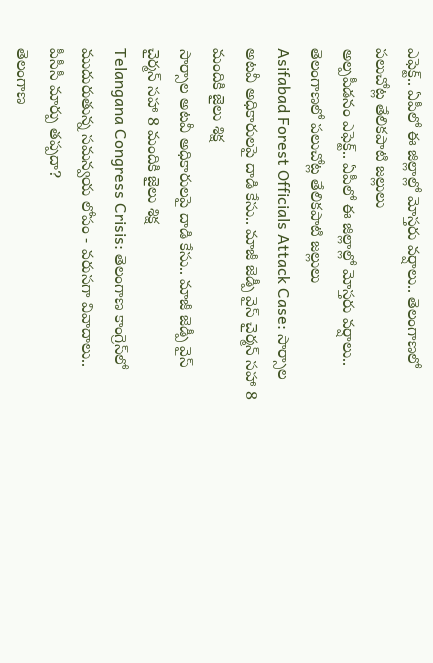ఎఫెక్ట్.. ఏపీలో ఈ జిల్లాల్లో మోస్తరు వర్షాలు.. తెలంగాణలో పలుచోట్ల తేలికపాటి జల్లులు
అల్పపీడనం ఎఫెక్ట్.. ఏపీలో ఈ జిల్లాల్లో మోస్తరు వర్షాలు.. తెలంగాణలో పలుచోట్ల తేలికపాటి జల్లులు
Asifabad Forest Officials Attack Case: సార్సాల అటవీ అధికారులపై దాడి కేసు.. మాజీ జెడ్పీ వైస్ చైర్మన్‌ సహా 8 మందికి జైలు శిక్ష
సార్సాల అటవీ అధికారులపై దాడి కేసు.. మాజీ జెడ్పీ వైస్ చైర్మన్‌ సహా 8 మందికి జైలు శిక్ష
Telangana Congress Crisis: తెలంగాణ కాంగ్రెస్‌లో ముదురుతున్న సమన్వయ లోపం - వరుసగా వివాదాలు.. పీసీసీ మార్పు తప్పదా?
తెలంగాణ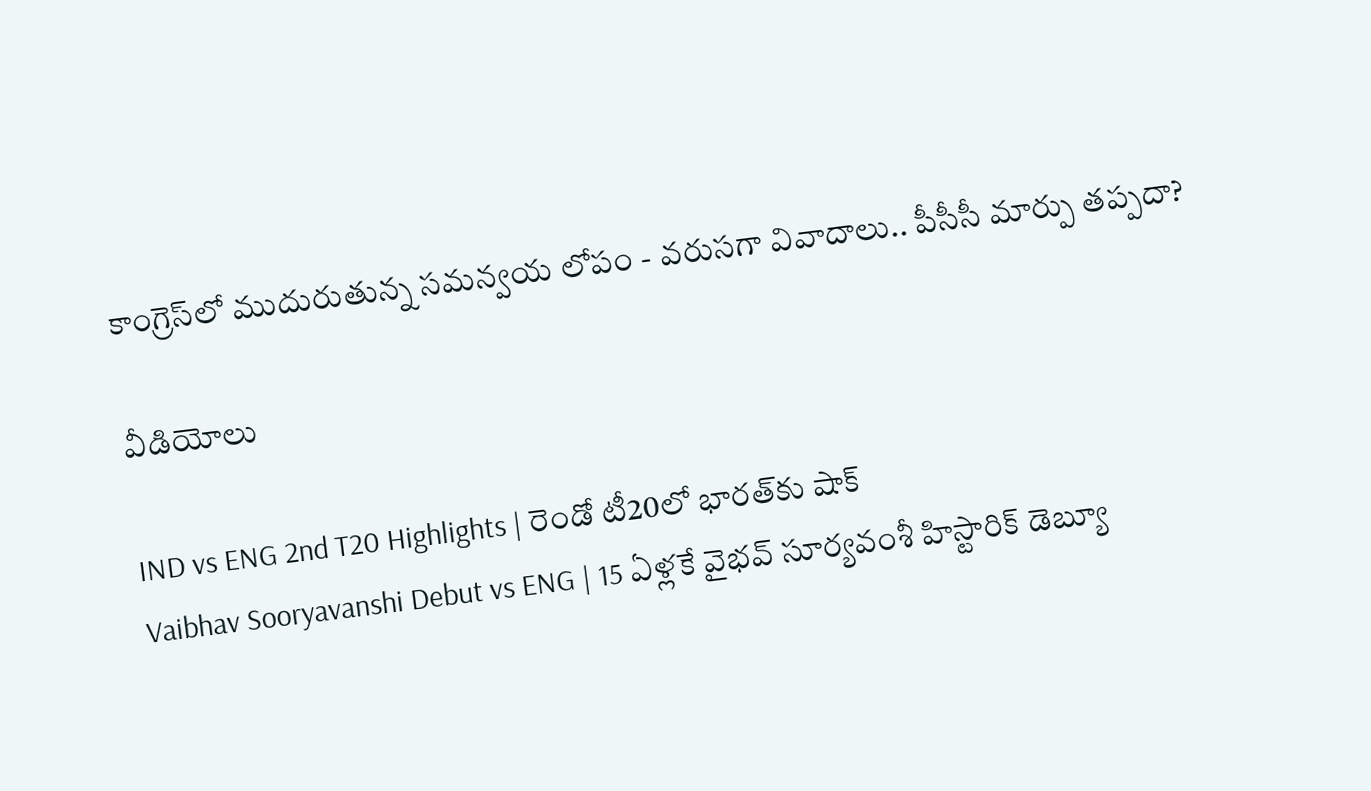కాంగ్రెస్‌లో ముదురుతున్న సమన్వయ లోపం - వరుసగా వివాదాలు.. పీసీసీ మార్పు తప్పదా?

వీడియోలు

IND vs ENG 2nd T20 Highlights | రెండో టీ20లో భారత్‌కు షాక్
Vaibhav Sooryavanshi Debut vs ENG | 15 ఏళ్లకే వైభవ్ సూర్యవంశీ హిస్టారిక్ డెబ్యూ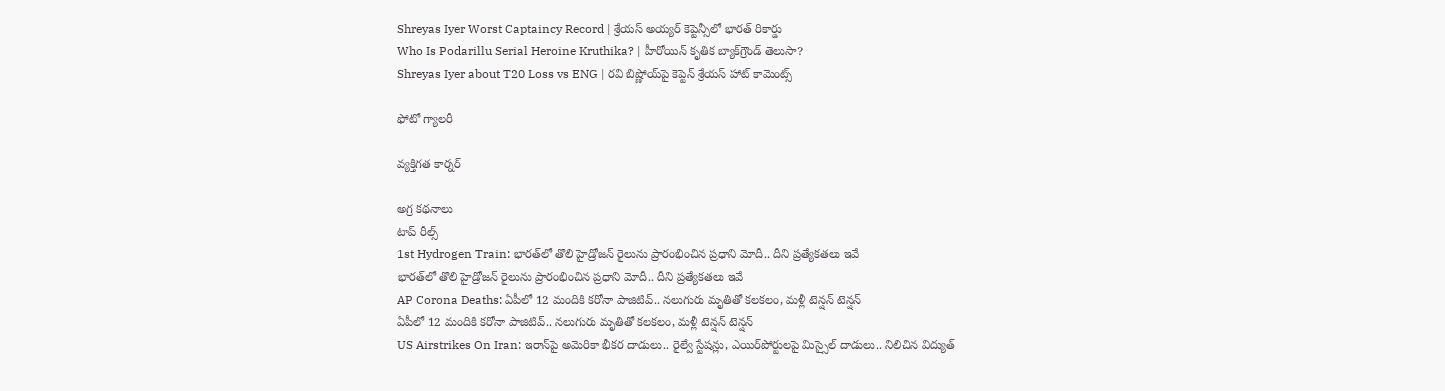Shreyas Iyer Worst Captaincy Record | శ్రేయస్ అయ్యర్ కెప్టెన్సీలో భారత్ రికార్డు
Who Is Podarillu Serial Heroine Kruthika? | హీరోయిన్ కృతిక బ్యాక్‌గ్రౌండ్ తెలుసా?
Shreyas Iyer about T20 Loss vs ENG | రవి బిష్ణోయ్‌పై కెప్టెన్ శ్రేయస్ హాట్ కామెంట్స్

ఫోటో గ్యాలరీ

వ్యక్తిగత కార్నర్

అగ్ర కథనాలు
టాప్ రీల్స్
1st Hydrogen Train: భారత్‌లో తొలి హైడ్రోజన్ రైలును ప్రారంభించిన ప్రధాని మోదీ.. దీని ప్రత్యేకతలు ఇవే
భారత్‌లో తొలి హైడ్రోజన్ రైలును ప్రారంభించిన ప్రధాని మోదీ.. దీని ప్రత్యేకతలు ఇవే
AP Corona Deaths: ఏపీలో 12 మందికి కరోనా పాజిటివ్.. నలుగురు మృతితో కలకలం, మళ్లీ టెన్షన్ టెన్షన్
ఏపీలో 12 మందికి కరోనా పాజిటివ్.. నలుగురు మృతితో కలకలం, మళ్లీ టెన్షన్ టెన్షన్
US Airstrikes On Iran: ఇరాన్‌పై అమెరికా భీకర దాడులు.. రైల్వే స్టేషన్లు, ఎయిర్‌పోర్టులపై మిస్సైల్ దాడులు.. నిలిచిన విద్యుత్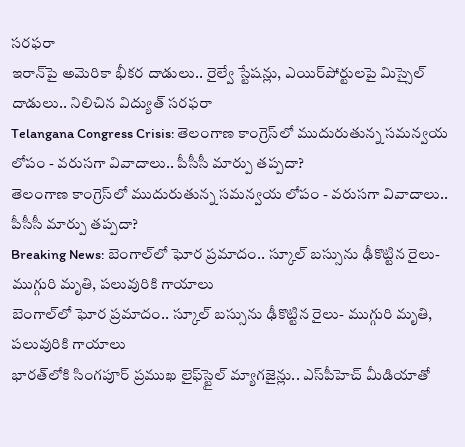సరఫరా
ఇరాన్‌పై అమెరికా భీకర దాడులు.. రైల్వే స్టేషన్లు, ఎయిర్‌పోర్టులపై మిస్సైల్ దాడులు.. నిలిచిన విద్యుత్ సరఫరా
Telangana Congress Crisis: తెలంగాణ కాంగ్రెస్‌లో ముదురుతున్న సమన్వయ లోపం - వరుసగా వివాదాలు.. పీసీసీ మార్పు తప్పదా?
తెలంగాణ కాంగ్రెస్‌లో ముదురుతున్న సమన్వయ లోపం - వరుసగా వివాదాలు.. పీసీసీ మార్పు తప్పదా?
Breaking News: బెంగాల్‌లో ఘోర ప్రమాదం.. స్కూల్‌ బస్సును ఢీకొట్టిన రైలు- ముగ్గురి మృతి, పలువురికి గాయాలు
బెంగాల్‌లో ఘోర ప్రమాదం.. స్కూల్‌ బస్సును ఢీకొట్టిన రైలు- ముగ్గురి మృతి, పలువురికి గాయాలు
భారత్‌లోకి సింగపూర్ ప్రముఖ లైఫ్‌స్టైల్ మ్యాగజైన్లు.. ఎస్‌పీహెచ్ మీడియాతో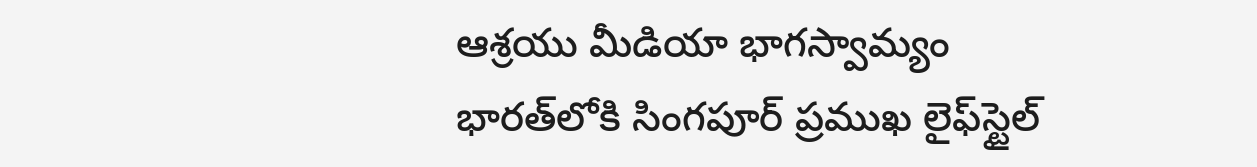ఆశ్రయు మీడియా భాగస్వామ్యం
భారత్‌లోకి సింగపూర్ ప్రముఖ లైఫ్‌స్టైల్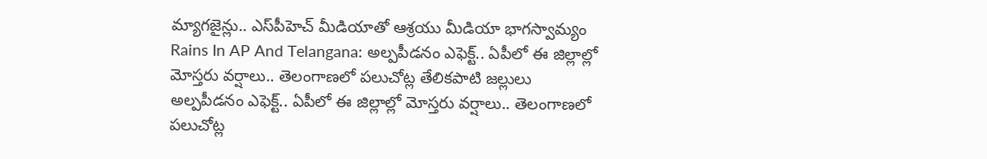మ్యాగజైన్లు.. ఎస్‌పీహెచ్ మీడియాతో ఆశ్రయు మీడియా భాగస్వామ్యం
Rains In AP And Telangana: అల్పపీడనం ఎఫెక్ట్.. ఏపీలో ఈ జిల్లాల్లో మోస్తరు వర్షాలు.. తెలంగాణలో పలుచోట్ల తేలికపాటి జల్లులు
అల్పపీడనం ఎఫెక్ట్.. ఏపీలో ఈ జిల్లాల్లో మోస్తరు వర్షాలు.. తెలంగాణలో పలుచోట్ల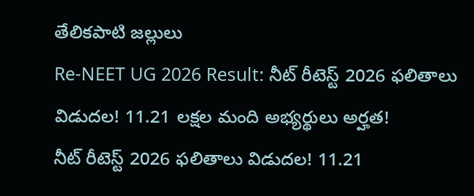తేలికపాటి జల్లులు
Re-NEET UG 2026 Result: నీట్‌ రీటెస్ట్ 2026 ఫలితాలు విడుదల! 11.21 లక్షల మంది అభ్యర్థులు అర్హత!
నీట్‌ రీటెస్ట్ 2026 ఫలితాలు విడుదల! 11.21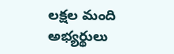లక్షల మంది అభ్యర్థులు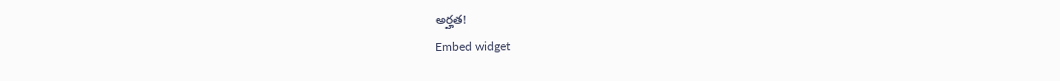అర్హత!
Embed widget